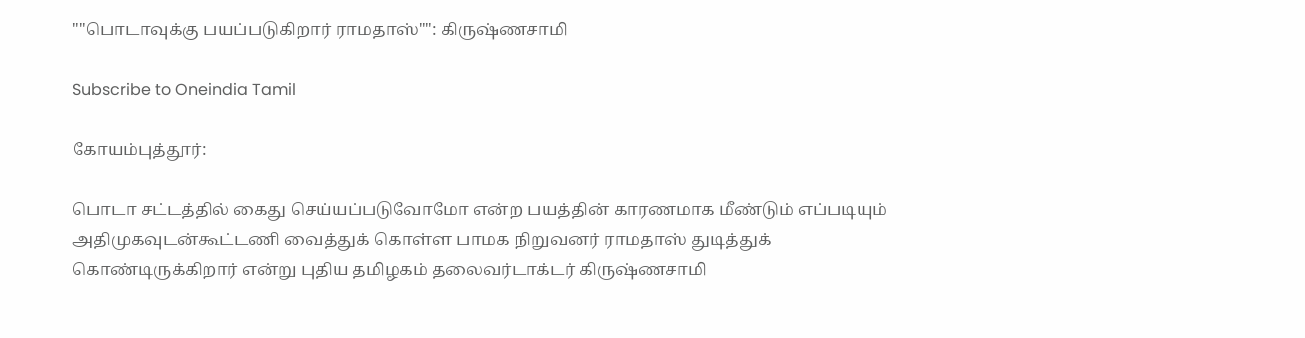""பொடாவுக்கு பயப்படுகிறார் ராமதாஸ்"": கிருஷ்ணசாமி

Subscribe to Oneindia Tamil

கோயம்புத்தூர்:

பொடா சட்டத்தில் கைது செய்யப்படுவோமோ என்ற பயத்தின் காரணமாக மீண்டும் எப்படியும் அதிமுகவுடன்கூட்டணி வைத்துக் கொள்ள பாமக நிறுவனர் ராமதாஸ் துடித்துக் கொண்டிருக்கிறார் என்று புதிய தமிழகம் தலைவர்டாக்டர் கிருஷ்ணசாமி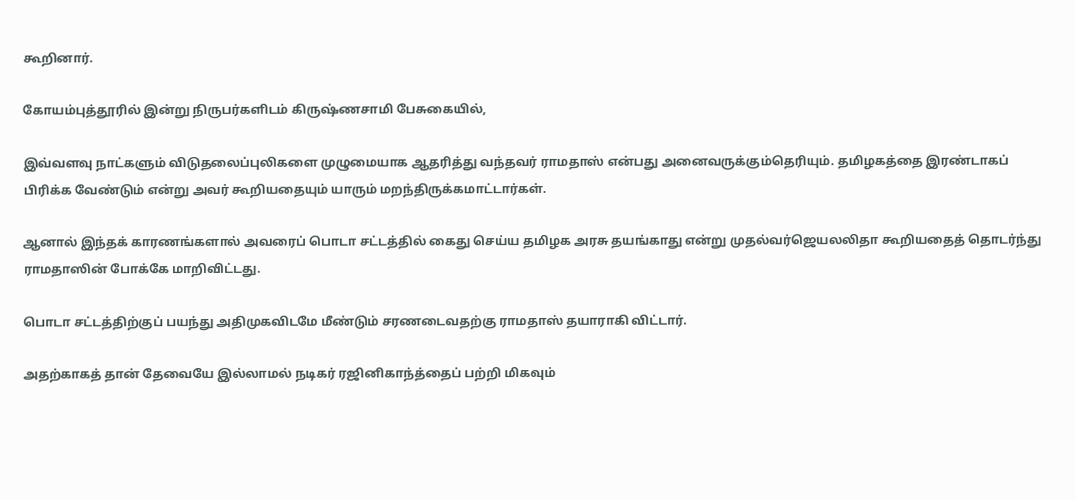கூறினார்.

கோயம்புத்தூரில் இன்று நிருபர்களிடம் கிருஷ்ணசாமி பேசுகையில்,

இவ்வளவு நாட்களும் விடுதலைப்புலிகளை முழுமையாக ஆதரித்து வந்தவர் ராமதாஸ் என்பது அனைவருக்கும்தெரியும். தமிழகத்தை இரண்டாகப் பிரிக்க வேண்டும் என்று அவர் கூறியதையும் யாரும் மறந்திருக்கமாட்டார்கள்.

ஆனால் இந்தக் காரணங்களால் அவரைப் பொடா சட்டத்தில் கைது செய்ய தமிழக அரசு தயங்காது என்று முதல்வர்ஜெயலலிதா கூறியதைத் தொடர்ந்து ராமதாஸின் போக்கே மாறிவிட்டது.

பொடா சட்டத்திற்குப் பயந்து அதிமுகவிடமே மீண்டும் சரணடைவதற்கு ராமதாஸ் தயாராகி விட்டார்.

அதற்காகத் தான் தேவையே இல்லாமல் நடிகர் ரஜினிகாந்த்தைப் பற்றி மிகவும்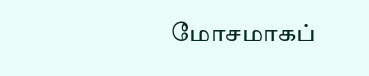மோசமாகப்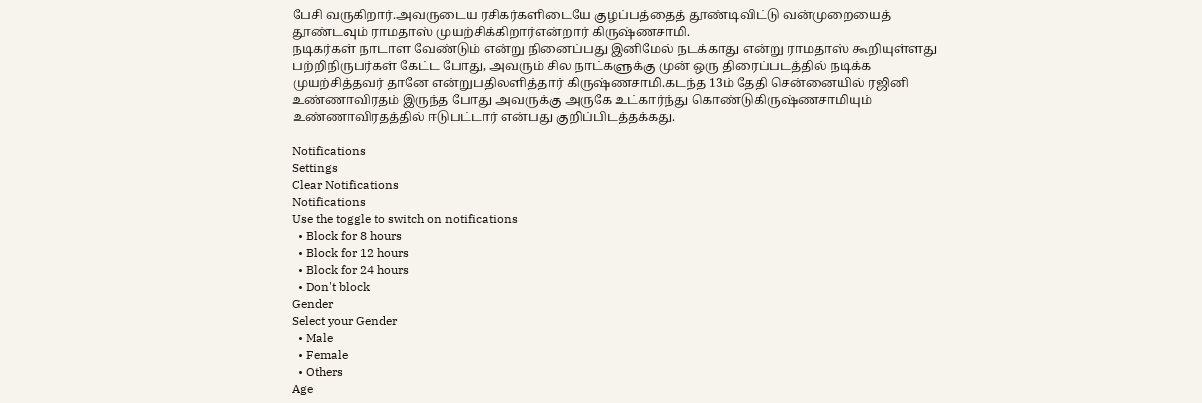பேசி வருகிறார்.அவருடைய ரசிகர்களிடையே குழப்பத்தைத் தூண்டிவிட்டு வன்முறையைத் தூண்டவும் ராமதாஸ் முயற்சிக்கிறார்என்றார் கிருஷ்ணசாமி.
நடிகர்கள் நாடாள வேண்டும் என்று நினைப்பது இனிமேல் நடக்காது என்று ராமதாஸ் கூறியுள்ளது பற்றிநிருபர்கள் கேட்ட போது, அவரும் சில நாட்களுக்கு முன் ஒரு திரைப்படத்தில் நடிக்க முயற்சித்தவர் தானே என்றுபதிலளித்தார் கிருஷ்ணசாமி.கடந்த 13ம் தேதி சென்னையில் ரஜினி உண்ணாவிரதம் இருந்த போது அவருக்கு அருகே உட்கார்ந்து கொண்டுகிருஷ்ணசாமியும் உண்ணாவிரதத்தில் ஈடுபட்டார் என்பது குறிப்பிடத்தக்கது.

Notifications
Settings
Clear Notifications
Notifications
Use the toggle to switch on notifications
  • Block for 8 hours
  • Block for 12 hours
  • Block for 24 hours
  • Don't block
Gender
Select your Gender
  • Male
  • Female
  • Others
Age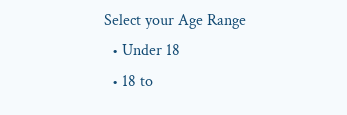Select your Age Range
  • Under 18
  • 18 to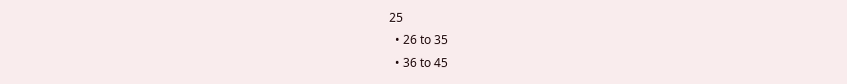25
  • 26 to 35
  • 36 to 45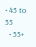• 45 to 55
  • 55+